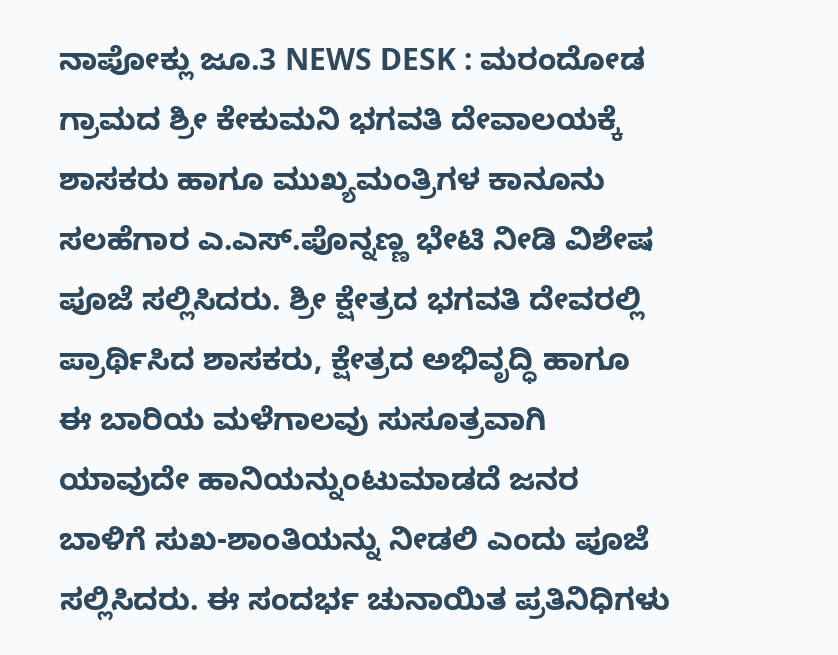ನಾಪೋಕ್ಲು ಜೂ.3 NEWS DESK : ಮರಂದೋಡ ಗ್ರಾಮದ ಶ್ರೀ ಕೇಕುಮನಿ ಭಗವತಿ ದೇವಾಲಯಕ್ಕೆ ಶಾಸಕರು ಹಾಗೂ ಮುಖ್ಯಮಂತ್ರಿಗಳ ಕಾನೂನು ಸಲಹೆಗಾರ ಎ.ಎಸ್.ಪೊನ್ನಣ್ಣ ಭೇಟಿ ನೀಡಿ ವಿಶೇಷ ಪೂಜೆ ಸಲ್ಲಿಸಿದರು. ಶ್ರೀ ಕ್ಷೇತ್ರದ ಭಗವತಿ ದೇವರಲ್ಲಿ ಪ್ರಾರ್ಥಿಸಿದ ಶಾಸಕರು, ಕ್ಷೇತ್ರದ ಅಭಿವೃದ್ಧಿ ಹಾಗೂ ಈ ಬಾರಿಯ ಮಳೆಗಾಲವು ಸುಸೂತ್ರವಾಗಿ ಯಾವುದೇ ಹಾನಿಯನ್ನುಂಟುಮಾಡದೆ ಜನರ ಬಾಳಿಗೆ ಸುಖ-ಶಾಂತಿಯನ್ನು ನೀಡಲಿ ಎಂದು ಪೂಜೆ ಸಲ್ಲಿಸಿದರು. ಈ ಸಂದರ್ಭ ಚುನಾಯಿತ ಪ್ರತಿನಿಧಿಗಳು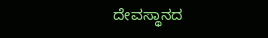ದೇವಸ್ಥಾನದ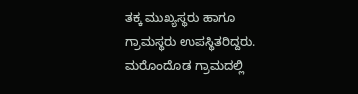ತಕ್ಕ ಮುಖ್ಯಸ್ಥರು ಹಾಗೂ ಗ್ರಾಮಸ್ಥರು ಉಪಸ್ಥಿತರಿದ್ದರು. ಮರೊಂದೊಡ ಗ್ರಾಮದಲ್ಲಿ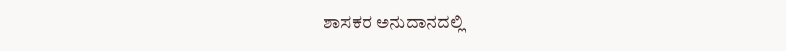ಶಾಸಕರ ಅನುದಾನದಲ್ಲಿ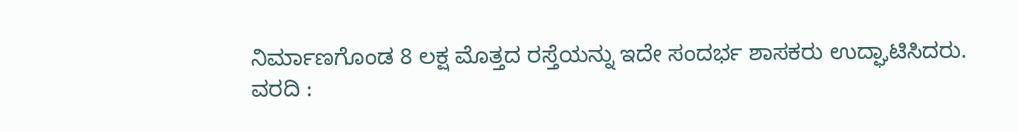ನಿರ್ಮಾಣಗೊಂಡ 8 ಲಕ್ಷ ಮೊತ್ತದ ರಸ್ತೆಯನ್ನು ಇದೇ ಸಂದರ್ಭ ಶಾಸಕರು ಉದ್ಘಾಟಿಸಿದರು.
ವರದಿ :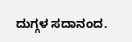ದುಗ್ಗಳ ಸದಾನಂದ.